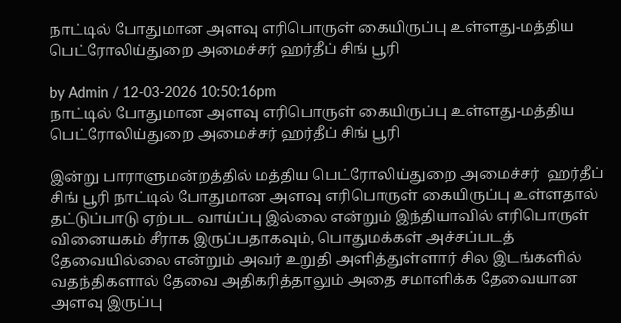நாட்டில் போதுமான அளவு எரிபொருள் கையிருப்பு உள்ளது-மத்திய பெட்ரோலிய்துறை அமைச்சர் ஹர்தீப் சிங் பூரி

by Admin / 12-03-2026 10:50:16pm
நாட்டில் போதுமான அளவு எரிபொருள் கையிருப்பு உள்ளது-மத்திய பெட்ரோலிய்துறை அமைச்சர் ஹர்தீப் சிங் பூரி

இன்று பாராளுமன்றத்தில் மத்திய பெட்ரோலிய்துறை அமைச்சர்  ஹர்தீப் சிங் பூரி நாட்டில் போதுமான அளவு எரிபொருள் கையிருப்பு உள்ளதால் தட்டுப்பாடு ஏற்பட வாய்ப்பு இல்லை என்றும் இந்தியாவில் எரிபொருள் வினையகம் சீராக இருப்பதாகவும், பொதுமக்கள் அச்சப்படத் தேவையில்லை என்றும் அவர் உறுதி அளித்துள்ளார் சில இடங்களில் வதந்திகளால் தேவை அதிகரித்தாலும் அதை சமாளிக்க தேவையான அளவு இருப்பு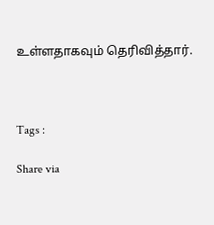உள்ளதாகவும் தெரிவித்தார்.



Tags :

Share via